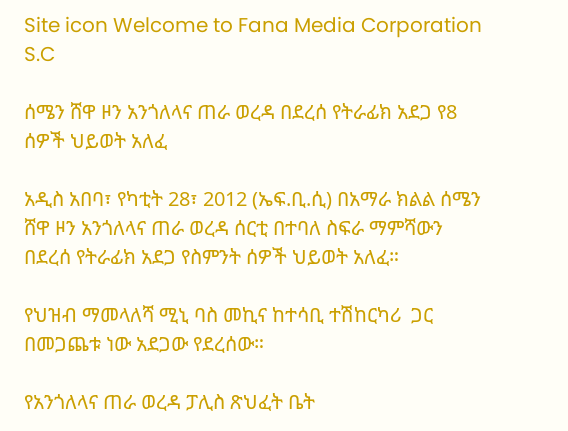Site icon Welcome to Fana Media Corporation S.C

ሰሜን ሸዋ ዞን አንጎለላና ጠራ ወረዳ በደረሰ የትራፊክ አደጋ የ8 ሰዎች ህይወት አለፈ

አዲስ አበባ፣ የካቲት 28፣ 2012 (ኤፍ.ቢ.ሲ) በአማራ ክልል ሰሜን ሸዋ ዞን አንጎለላና ጠራ ወረዳ ሰርቲ በተባለ ስፍራ ማምሻውን በደረሰ የትራፊክ አደጋ የስምንት ሰዎች ህይወት አለፈ።

የህዝብ ማመላለሻ ሚኒ ባስ መኪና ከተሳቢ ተሽከርካሪ  ጋር በመጋጨቱ ነው አደጋው የደረሰው።

የአንጎለላና ጠራ ወረዳ ፓሊስ ጽህፈት ቤት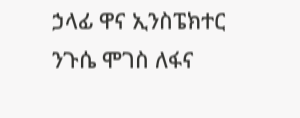ኃላፊ ዋና ኢንስፔክተር ንጉሴ ሞገስ ለፋና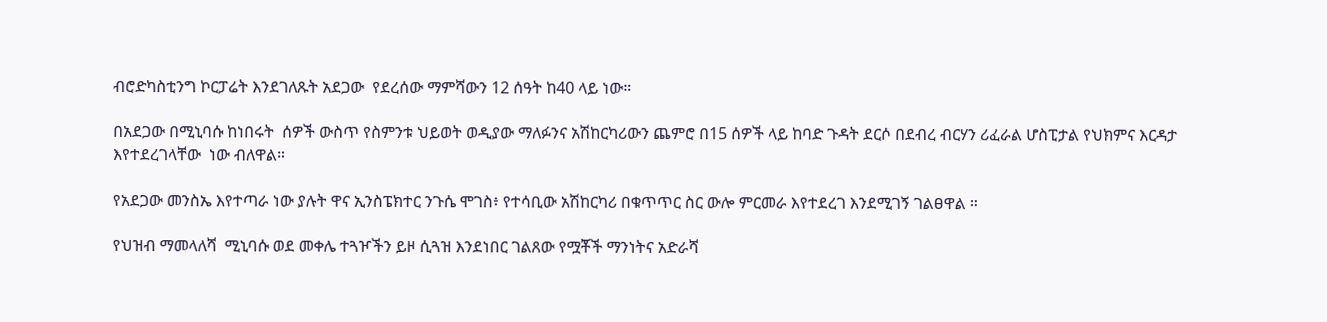ብሮድካስቲንግ ኮርፓሬት እንደገለጹት አደጋው  የደረሰው ማምሻውን 12 ሰዓት ከ40 ላይ ነው።

በአደጋው በሚኒባሱ ከነበሩት  ሰዎች ውስጥ የስምንቱ ህይወት ወዲያው ማለፉንና አሽከርካሪውን ጨምሮ በ15 ሰዎች ላይ ከባድ ጉዳት ደርሶ በደብረ ብርሃን ሪፈራል ሆስፒታል የህክምና እርዳታ እየተደረገላቸው  ነው ብለዋል።

የአደጋው መንስኤ እየተጣራ ነው ያሉት ዋና ኢንስፔክተር ንጉሴ ሞገስ፥ የተሳቢው አሽከርካሪ በቁጥጥር ስር ውሎ ምርመራ እየተደረገ እንደሚገኝ ገልፀዋል ።

የህዝብ ማመላለሻ  ሚኒባሱ ወደ መቀሌ ተጓዦችን ይዞ ሲጓዝ እንደነበር ገልጸው የሟቾች ማንነትና አድራሻ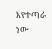እየተጣራ ነው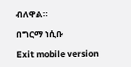ብለዋል።

በግርማ ነሲቡ

Exit mobile version